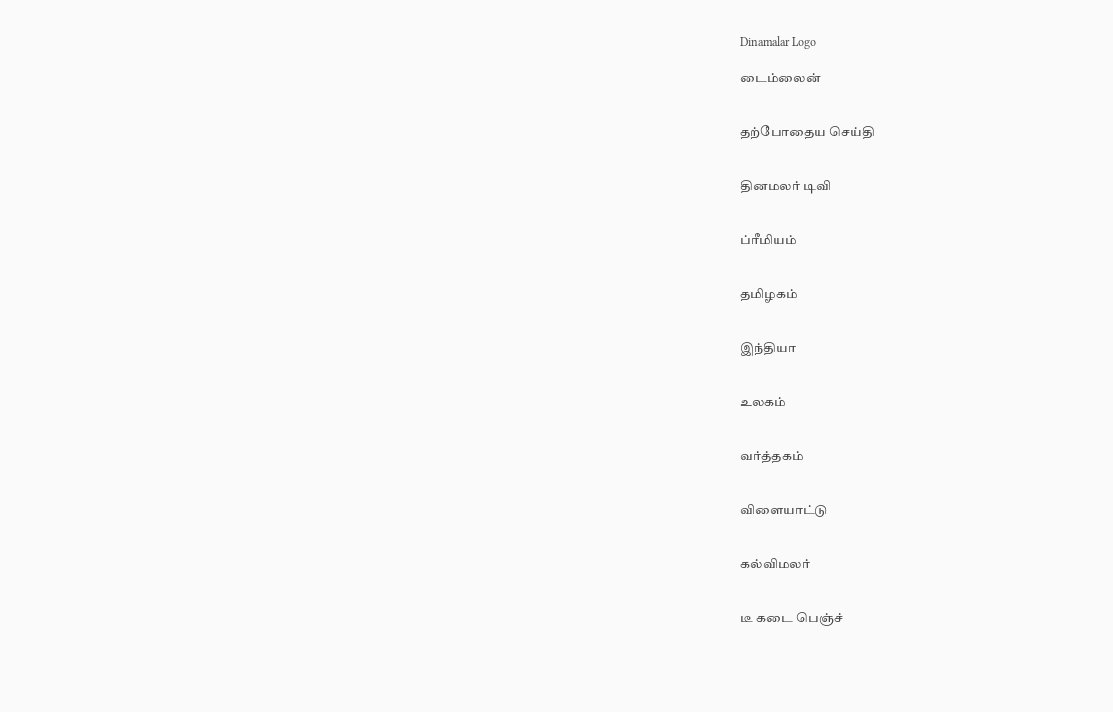Dinamalar Logo

டைம்லைன்


தற்போதைய செய்தி


தினமலர் டிவி


ப்ரீமியம்


தமிழகம்


இந்தியா


உலகம்


வர்த்தகம்


விளையாட்டு


கல்விமலர்


டீ கடை பெஞ்ச்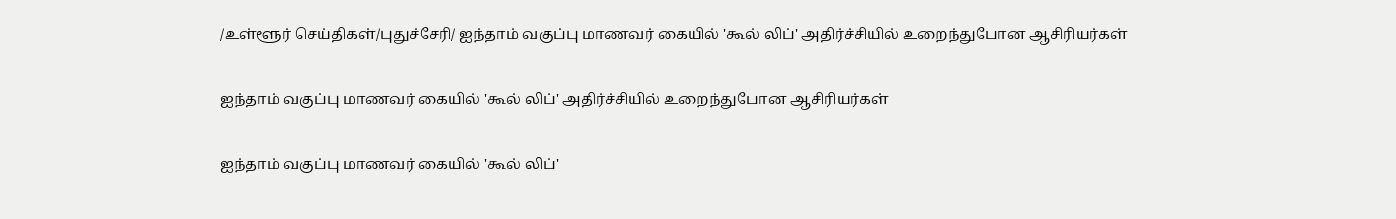/உள்ளூர் செய்திகள்/புதுச்சேரி/ ஐந்தாம் வகுப்பு மாணவர் கையில் 'கூல் லிப்' அதிர்ச்சியில் உறைந்துபோன ஆசிரியர்கள்

ஐந்தாம் வகுப்பு மாணவர் கையில் 'கூல் லிப்' அதிர்ச்சியில் உறைந்துபோன ஆசிரியர்கள்

ஐந்தாம் வகுப்பு மாணவர் கையில் 'கூல் லிப்'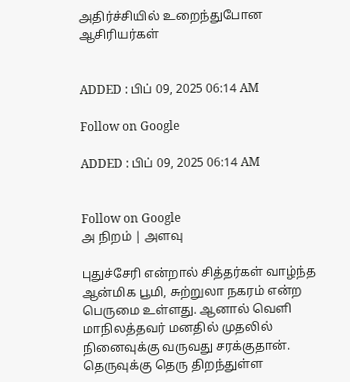அதிர்ச்சியில் உறைந்துபோன ஆசிரியர்கள்


ADDED : பிப் 09, 2025 06:14 AM

Follow on Google

ADDED : பிப் 09, 2025 06:14 AM


Follow on Google
அ நிறம் | அளவு

புதுச்சேரி என்றால் சித்தர்கள் வாழ்ந்த ஆன்மிக பூமி, சுற்றுலா நகரம் என்ற பெருமை உள்ளது. ஆனால் வெளி மாநிலத்தவர் மனதில் முதலில் நினைவுக்கு வருவது சரக்குதான். தெருவுக்கு தெரு திறந்துள்ள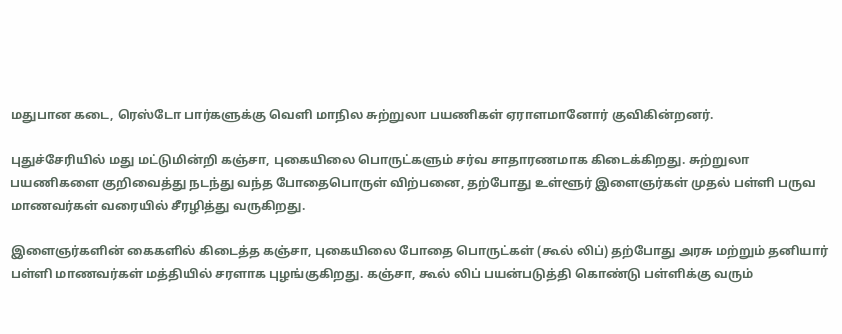மதுபான கடை, ரெஸ்டோ பார்களுக்கு வெளி மாநில சுற்றுலா பயணிகள் ஏராளமானோர் குவிகின்றனர்.

புதுச்சேரியில் மது மட்டுமின்றி கஞ்சா, புகையிலை பொருட்களும் சர்வ சாதாரணமாக கிடைக்கிறது. சுற்றுலா பயணிகளை குறிவைத்து நடந்து வந்த போதைபொருள் விற்பனை, தற்போது உள்ளூர் இளைஞர்கள் முதல் பள்ளி பருவ மாணவர்கள் வரையில் சீரழித்து வருகிறது.

இளைஞர்களின் கைகளில் கிடைத்த கஞ்சா, புகையிலை போதை பொருட்கள் (கூல் லிப்) தற்போது அரசு மற்றும் தனியார் பள்ளி மாணவர்கள் மத்தியில் சரளாக புழங்குகிறது. கஞ்சா, கூல் லிப் பயன்படுத்தி கொண்டு பள்ளிக்கு வரும்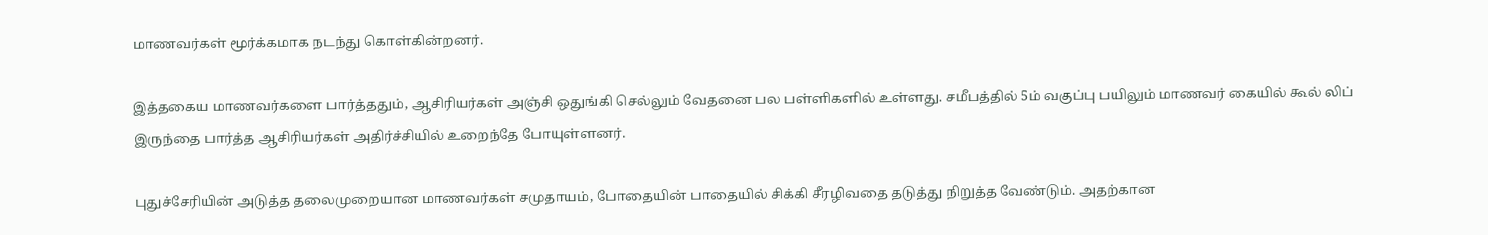மாணவர்கள் மூர்க்கமாக நடந்து கொள்கின்றனர்.

இத்தகைய மாணவர்களை பார்த்ததும், ஆசிரியர்கள் அஞ்சி ஒதுங்கி செல்லும் வேதனை பல பள்ளிகளில் உள்ளது. சமீபத்தில் 5ம் வகுப்பு பயிலும் மாணவர் கையில் கூல் லிப் இருந்தை பார்த்த ஆசிரியர்கள் அதிர்ச்சியில் உறைந்தே போயுள்ளனர்.

புதுச்சேரியின் அடுத்த தலைமுறையான மாணவர்கள் சமுதாயம், போதையின் பாதையில் சிக்கி சீரழிவதை தடுத்து நிறுத்த வேண்டும். அதற்கான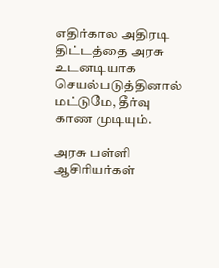எதிர்கால அதிரடி திட்டத்தை அரசு உடனடியாக செயல்படுத்தினால் மட்டுமே, தீர்வு காண முடியும்.

அரசு பள்ளி ஆசிரியர்கள்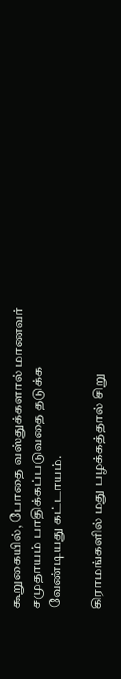கூறுகையில், போதை வஸ்துக்களால் மாணவர் சமுதாயம் பாதிக்கப்படுவதை தடுக்க வேண்டியது கட்டாயம்.

கிராமங்களில் மது பழக்கத்தால் சிறு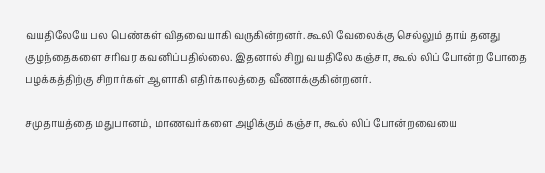வயதிலேயே பல பெண்கள் விதவையாகி வருகின்றனர். கூலி வேலைக்கு செல்லும் தாய் தனது குழந்தைகளை சரிவர கவனிப்பதில்லை. இதனால் சிறு வயதிலே கஞ்சா, கூல் லிப் போன்ற போதை பழக்கத்திற்கு சிறார்கள் ஆளாகி எதிர்காலத்தை வீணாக்குகின்றனர்.

சமுதாயத்தை மதுபானம், மாணவர்களை அழிக்கும் கஞ்சா, கூல் லிப் போன்றவையை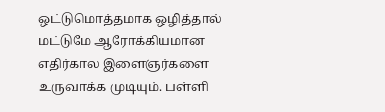ஒட்டுமொத்தமாக ஒழித்தால் மட்டுமே ஆரோக்கியமான எதிர்கால இளைஞர்களை உருவாக்க முடியும். பள்ளி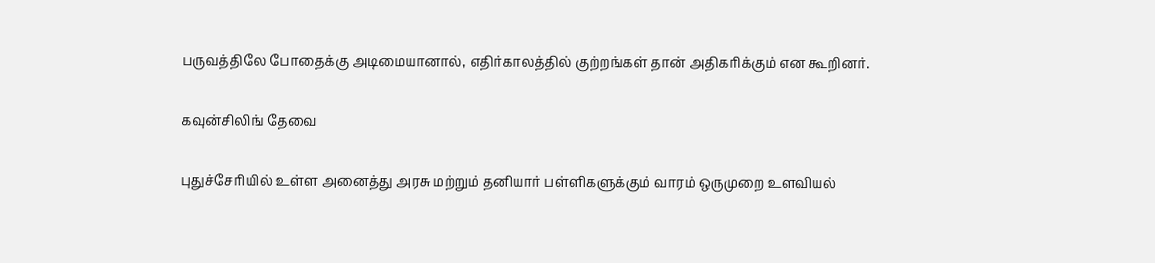பருவத்திலே போதைக்கு அடிமையானால், எதிர்காலத்தில் குற்றங்கள் தான் அதிகரிக்கும் என கூறினர்.

கவுன்சிலிங் தேவை

புதுச்சேரியில் உள்ள அனைத்து அரசு மற்றும் தனியார் பள்ளிகளுக்கும் வாரம் ஒருமுறை உளவியல்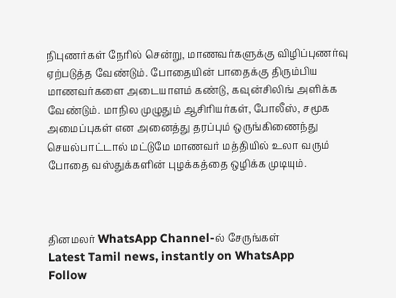நிபுணர்கள் நேரில் சென்று, மாணவர்களுக்கு விழிப்புணர்வு ஏற்படுத்த வேண்டும். போதையின் பாதைக்கு திரும்பிய மாணவர்களை அடையாளம் கண்டு, கவுன்சிலிங் அளிக்க வேண்டும். மாநில முழுதும் ஆசிரியர்கள், போலீஸ், சமூக அமைப்புகள் என அனைத்து தரப்பும் ஒருங்கிணைந்து செயல்பாட்டால் மட்டுமே மாணவர் மத்தியில் உலா வரும் போதை வஸ்துக்களின் புழக்கத்தை ஒழிக்க முடியும்.



தினமலர் WhatsApp Channel-ல் சேருங்கள்
Latest Tamil news, instantly on WhatsApp
Follow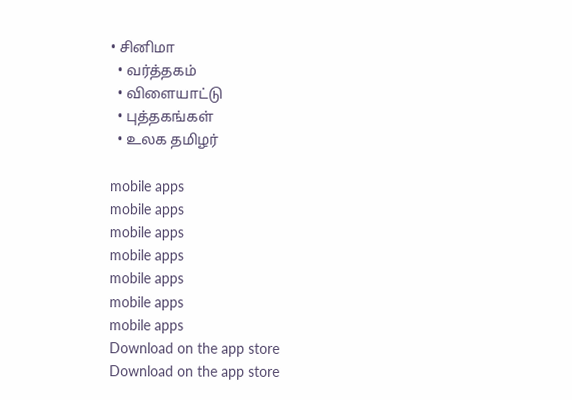• சினிமா
  • வர்த்தகம்
  • விளையாட்டு
  • புத்தகங்கள்
  • உலக தமிழர்

mobile apps
mobile apps
mobile apps
mobile apps
mobile apps
mobile apps
mobile apps
Download on the app store
Download on the app store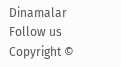Dinamalar
Follow us
Copyright ©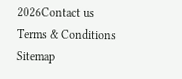2026Contact us
Terms & Conditions
Sitemap